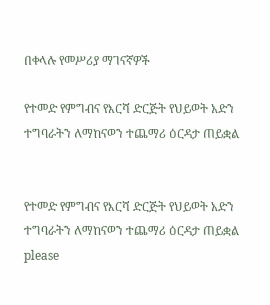በቀላሉ የመሥሪያ ማገናኛዎች

የተመድ የምግብና የእርሻ ድርጅት የህይወት አድን ተግባራትን ለማከናወን ተጨማሪ ዕርዳታ ጠይቋል


የተመድ የምግብና የእርሻ ድርጅት የህይወት አድን ተግባራትን ለማከናወን ተጨማሪ ዕርዳታ ጠይቋል
please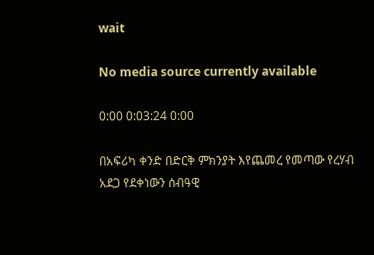wait

No media source currently available

0:00 0:03:24 0:00

በአፍሪካ ቀንድ በድርቅ ምክንያት እየጨመረ የመጣው የረሃብ አደጋ የደቀነውን ሰብዓዊ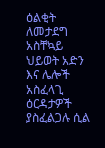ዕልቂት ለመታደግ አስቸኳይ ህይወት አድን እና ሌሎች አስፈላጊ ዕርዳታዎች ያስፈልጋሉ ሲል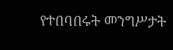የተበባበሩት መንግሥታት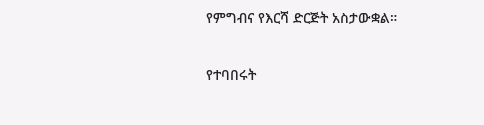የምግብና የእርሻ ድርጅት አስታውቋል።

የተባበሩት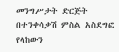መንግሥታት ድርጅት በተንቀሳቃሽ ምስል አስደግፎ የላከውን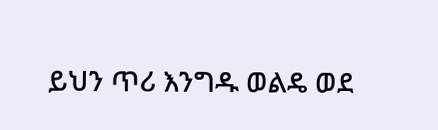ይህን ጥሪ እንግዱ ወልዴ ወደ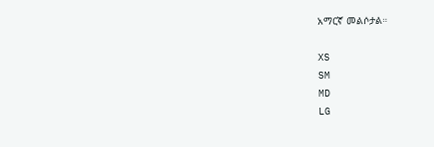አማርኛ መልሶታል።

XS
SM
MD
LG